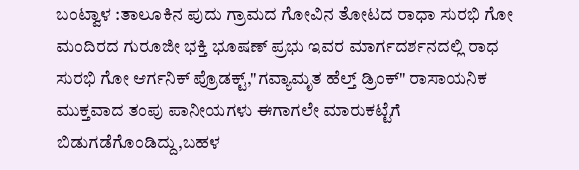ಬಂಟ್ವಾಳ :ತಾಲೂಕಿನ ಪುದು ಗ್ರಾಮದ ಗೋವಿನ ತೋಟದ ರಾಧಾ ಸುರಭಿ ಗೋ ಮಂದಿರದ ಗುರೂಜೀ ಭಕ್ತಿ ಭೂಷಣ್ ಪ್ರಭು ಇವರ ಮಾರ್ಗದರ್ಶನದಲ್ಲಿ ರಾಧ ಸುರಭಿ ಗೋ ಆರ್ಗನಿಕ್ ಪ್ರೊಡಕ್ಟ್,"ಗವ್ಯಾಮೃತ ಹೆಲ್ತ್ ಡ್ರಿಂಕ್" ರಾಸಾಯನಿಕ ಮುಕ್ತವಾದ ತಂಪು ಪಾನೀಯಗಳು ಈಗಾಗಲೇ ಮಾರುಕಟ್ಟೆಗೆ ಬಿಡುಗಡೆಗೊಂಡಿದ್ದು,ಬಹಳ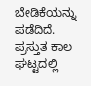ಬೇಡಿಕೆಯನ್ನು ಪಡೆದಿದೆ.
ಪ್ರಸ್ತುತ ಕಾಲ ಘಟ್ಟದಲ್ಲಿ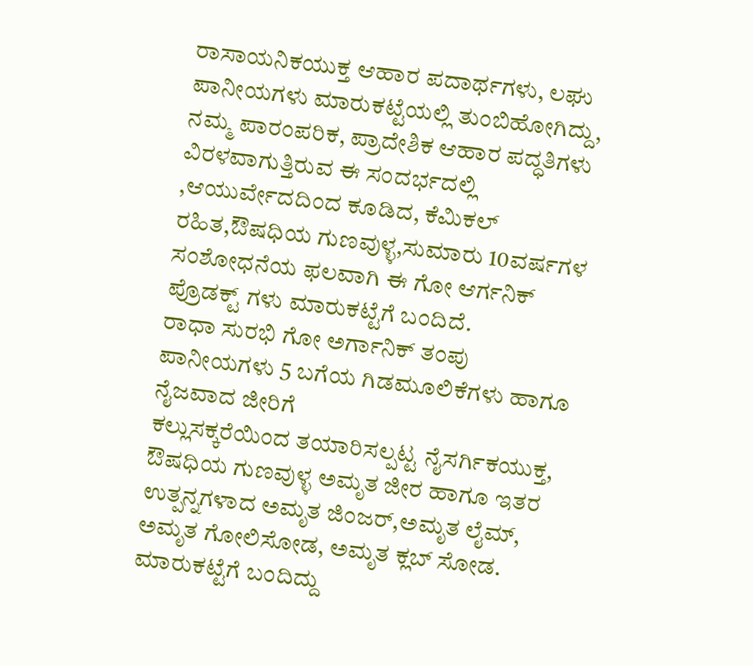ರಾಸಾಯನಿಕಯುಕ್ತ ಆಹಾರ ಪದಾರ್ಥಗಳು, ಲಘು ಪಾನೀಯಗಳು ಮಾರುಕಟ್ಟೆಯಲ್ಲಿ ತುಂಬಿಹೋಗಿದ್ದು, ನಮ್ಮ ಪಾರಂಪರಿಕ, ಪ್ರಾದೇಶಿಕ ಆಹಾರ ಪದ್ಧತಿಗಳು ವಿರಳವಾಗುತ್ತಿರುವ ಈ ಸಂದರ್ಭದಲ್ಲಿ ,ಆಯುರ್ವೇದದಿಂದ ಕೂಡಿದ, ಕೆಮಿಕಲ್ ರಹಿತ,ಔಷಧಿಯ ಗುಣವುಳ್ಳ,ಸುಮಾರು 10ವರ್ಷಗಳ ಸಂಶೋಧನೆಯ ಫಲವಾಗಿ ಈ ಗೋ ಆರ್ಗನಿಕ್ ಪ್ರೊಡಕ್ಟ್ ಗಳು ಮಾರುಕಟ್ಟೆಗೆ ಬಂದಿದೆ.
ರಾಧಾ ಸುರಭಿ ಗೋ ಅರ್ಗಾನಿಕ್ ತಂಪು ಪಾನೀಯಗಳು 5 ಬಗೆಯ ಗಿಡಮೂಲಿಕೆಗಳು ಹಾಗೂ ನೈಜವಾದ ಜೀರಿಗೆ
ಕಲ್ಲುಸಕ್ಕರೆಯಿಂದ ತಯಾರಿಸಲ್ಪಟ್ಟ ನೈಸರ್ಗಿಕಯುಕ್ತ, ಔಷಧಿಯ ಗುಣವುಳ್ಳ ಅಮೃತ ಜೀರ ಹಾಗೂ ಇತರ ಉತ್ಪನ್ನಗಳಾದ ಅಮೃತ ಜಿಂಜರ್,ಅಮೃತ ಲೈಮ್, ಅಮೃತ ಗೋಲಿಸೋಡ, ಅಮೃತ ಕ್ಲಬ್ ಸೋಡ. ಮಾರುಕಟ್ಟೆಗೆ ಬಂದಿದ್ದು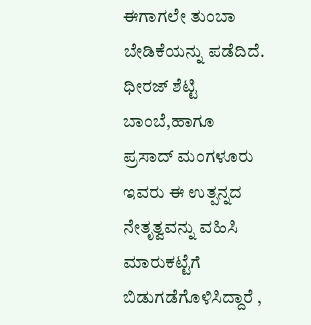ಈಗಾಗಲೇ ತುಂಬಾ ಬೇಡಿಕೆಯನ್ನು ಪಡೆದಿದೆ.
ಧೀರಜ್ ಶೆಟ್ಟಿ ಬಾಂಬೆ,ಹಾಗೂ ಪ್ರಸಾದ್ ಮಂಗಳೂರು ಇವರು ಈ ಉತ್ಪನ್ನದ ನೇತೃತ್ವವನ್ನು ವಹಿಸಿ ಮಾರುಕಟ್ಟೆಗೆ ಬಿಡುಗಡೆಗೊಳಿಸಿದ್ದಾರೆ ,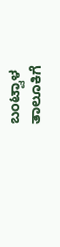ಬಂಟ್ವಾಳ ತಾಲೂಕಿಗೆ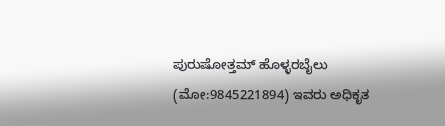ಪುರುಷೋತ್ತಮ್ ಹೊಳ್ಳರಬೈಲು (ಮೋ:9845221894) ಇವರು ಅಧಿಕೃತ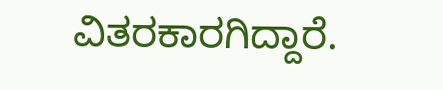ವಿತರಕಾರಗಿದ್ದಾರೆ.